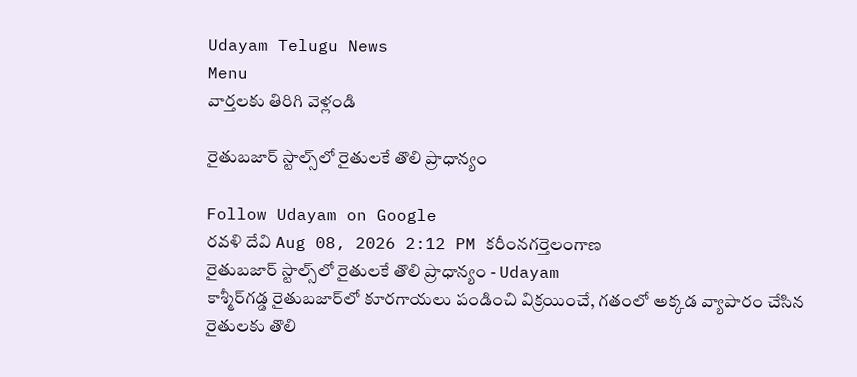Udayam Telugu News
Menu
వార్తలకు తిరిగి వెళ్లండి

రైతుబజార్ స్టాల్స్‌లో రైతులకే తొలి ప్రాధాన్యం

Follow Udayam on Google
రవళి దేవి Aug 08, 2026 2:12 PM కరీంనగర్తెలంగాణ
రైతుబజార్ స్టాల్స్‌లో రైతులకే తొలి ప్రాధాన్యం - Udayam
కాశ్మీర్‌గడ్డ రైతుబజార్‌లో కూరగాయలు పండించి విక్రయించే, గతంలో అక్కడ వ్యాపారం చేసిన రైతులకు తొలి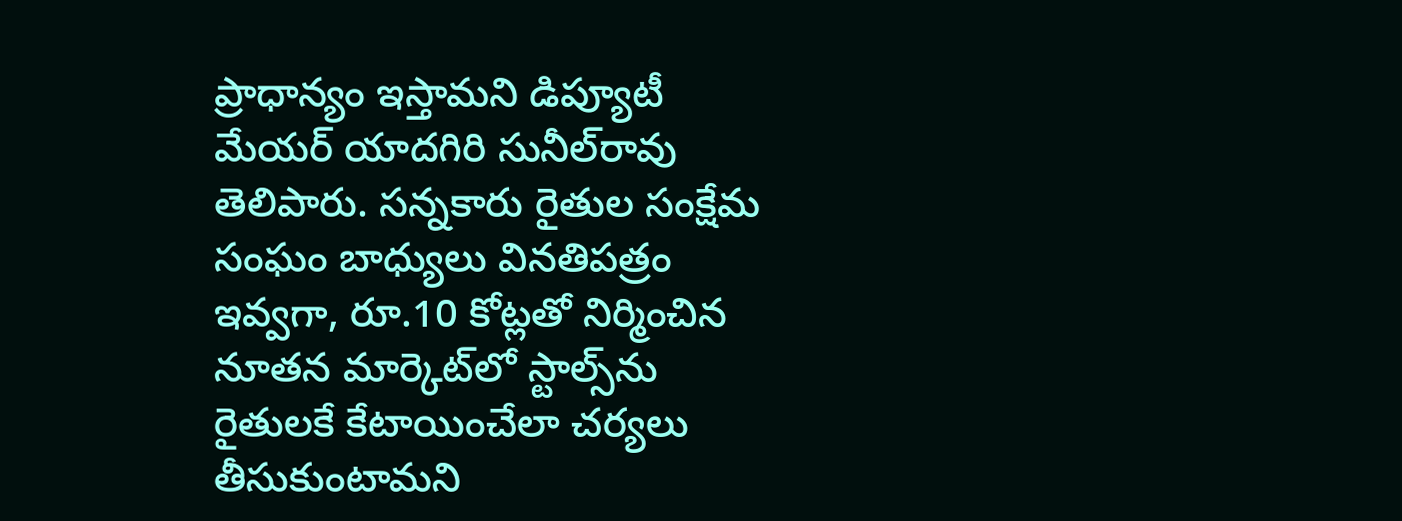ప్రాధాన్యం ఇస్తామని డిప్యూటీ మేయర్ యాదగిరి సునీల్‌రావు తెలిపారు. సన్నకారు రైతుల సంక్షేమ సంఘం బాధ్యులు వినతిపత్రం ఇవ్వగా, రూ.10 కోట్లతో నిర్మించిన నూతన మార్కెట్‌లో స్టాల్స్‌ను రైతులకే కేటాయించేలా చర్యలు తీసుకుంటామని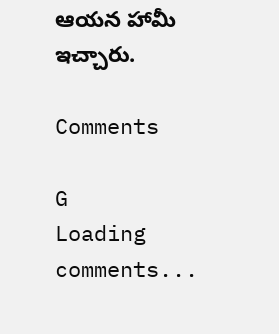ఆయన హామీ ఇచ్చారు.

Comments

G
Loading comments...